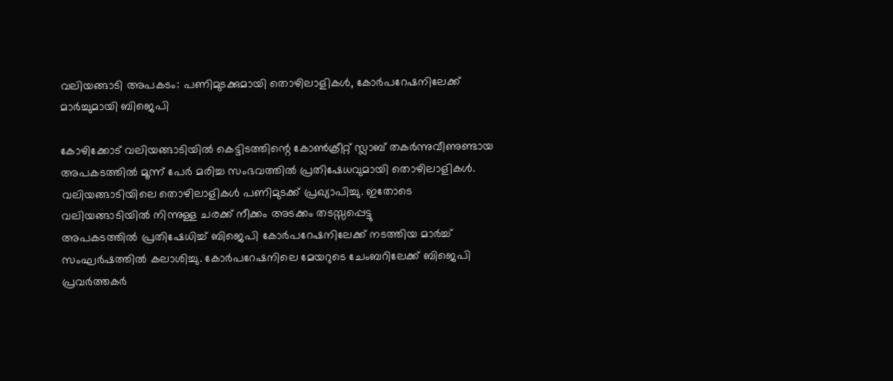വലിയങ്ങാടി അപകടം: പണിമുടക്കുമായി തൊഴിലാളികൾ, കോർപറേഷനിലേക്ക് മാർച്ചുമായി ബിജെപി

കോഴിക്കോട് വലിയങ്ങാടിയിൽ കെട്ടിടത്തിന്റെ കോൺക്രീറ്റ് സ്ലാബ് തകർന്നുവീണുണ്ടായ അപകടത്തിൽ മൂന്ന് പേർ മരിച്ച സംഭവത്തിൽ പ്രതിഷേധവുമായി തൊഴിലാളികൾ. വലിയങ്ങാടിയിലെ തൊഴിലാളികൾ പണിമുടക്ക് പ്രഖ്യാപിച്ചു. ഇതോടെ വലിയങ്ങാടിയിൽ നിന്നുള്ള ചരക്ക് നീക്കം അടക്കം തടസ്സപ്പെട്ടു
അപകടത്തിൽ പ്രതിഷേധിച്ച് ബിജെപി കോർപറേഷനിലേക്ക് നടത്തിയ മാർച്ച് സംഘർഷത്തിൽ കലാശിച്ചു. കോർപറേഷനിലെ മേയറുടെ ചേംബറിലേക്ക് ബിജെപി പ്രവർത്തകർ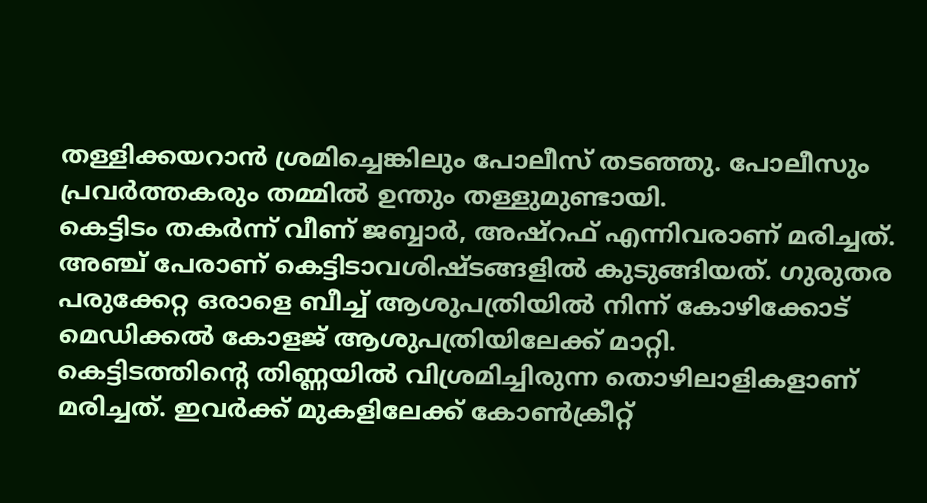തള്ളിക്കയറാൻ ശ്രമിച്ചെങ്കിലും പോലീസ് തടഞ്ഞു. പോലീസും പ്രവർത്തകരും തമ്മിൽ ഉന്തും തള്ളുമുണ്ടായി.
കെട്ടിടം തകർന്ന് വീണ് ജബ്ബാർ, അഷ്റഫ് എന്നിവരാണ് മരിച്ചത്. അഞ്ച് പേരാണ് കെട്ടിടാവശിഷ്ടങ്ങളിൽ കുടുങ്ങിയത്. ഗുരുതര പരുക്കേറ്റ ഒരാളെ ബീച്ച് ആശുപത്രിയിൽ നിന്ന് കോഴിക്കോട് മെഡിക്കൽ കോളജ് ആശുപത്രിയിലേക്ക് മാറ്റി.
കെട്ടിടത്തിന്റെ തിണ്ണയിൽ വിശ്രമിച്ചിരുന്ന തൊഴിലാളികളാണ് മരിച്ചത്. ഇവർക്ക് മുകളിലേക്ക് കോൺക്രീറ്റ്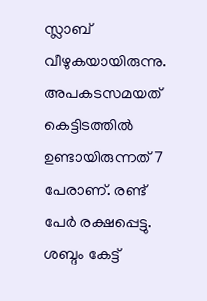സ്ലാബ് വീഴുകയായിരുന്നു. അപകടസമയത് കെട്ടിടത്തിൽ ഉണ്ടായിരുന്നത് 7 പേരാണ്. രണ്ട് പേർ രക്ഷപ്പെട്ടു. ശബ്ദം കേട്ട്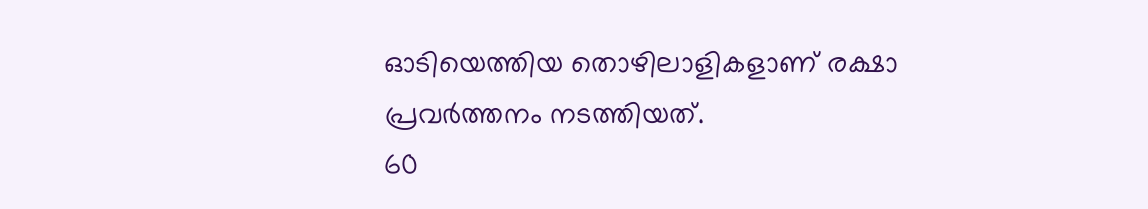ഓടിയെത്തിയ തൊഴിലാളികളാണ് രക്ഷാ പ്രവർത്തനം നടത്തിയത്.
60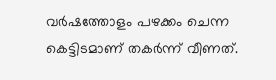വർഷത്തോളം പഴക്കം ചെന്ന കെട്ടിടമാണ് തകർന്ന് വീണത്.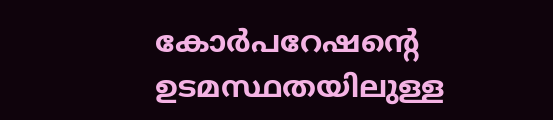കോർപറേഷന്റെ ഉടമസ്ഥതയിലുള്ള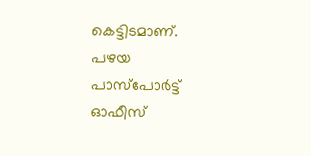കെട്ടിടമാണ്. പഴയ പാസ്പോർട്ട് ഓഫീസ്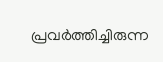പ്രവർത്തിച്ചിരുന്ന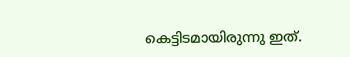കെട്ടിടമായിരുന്നു ഇത്.